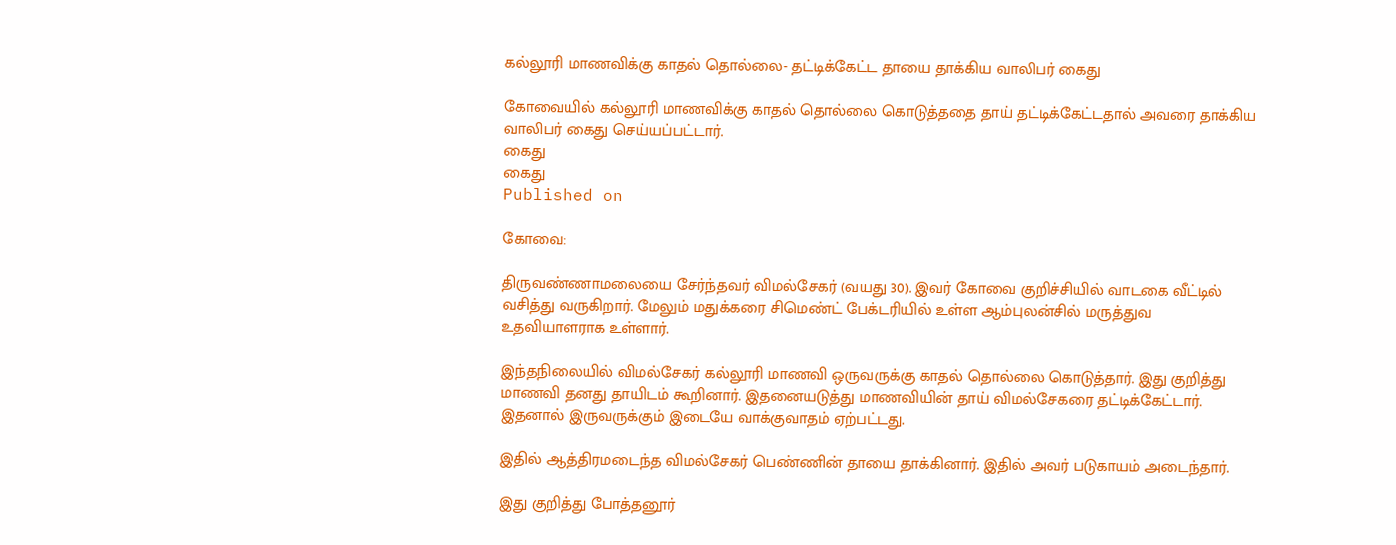கல்லூரி மாணவிக்கு காதல் தொல்லை- தட்டிக்கேட்ட தாயை தாக்கிய வாலிபர் கைது

கோவையில் கல்லூரி மாணவிக்கு காதல் தொல்லை கொடுத்ததை தாய் தட்டிக்கேட்டதால் அவரை தாக்கிய வாலிபர் கைது செய்யப்பட்டார்.
கைது
கைது
Published on

கோவை:

திருவண்ணாமலையை சேர்ந்தவர் விமல்சேகர் (வயது 30). இவர் கோவை குறிச்சியில் வாடகை வீட்டில் வசித்து வருகிறார். மேலும் மதுக்கரை சிமெண்ட் பேக்டரியில் உள்ள ஆம்புலன்சில் மருத்துவ உதவியாளராக உள்ளார்.

இந்தநிலையில் விமல்சேகர் கல்லூரி மாணவி ஒருவருக்கு காதல் தொல்லை கொடுத்தார். இது குறித்து மாணவி தனது தாயிடம் கூறினார். இதனையடுத்து மாணவியின் தாய் விமல்சேகரை தட்டிக்கேட்டார். இதனால் இருவருக்கும் இடையே வாக்குவாதம் ஏற்பட்டது.

இதில் ஆத்திரமடைந்த விமல்சேகர் பெண்ணின் தாயை தாக்கினார். இதில் அவர் படுகாயம் அடைந்தார்.

இது குறித்து போத்தனூர்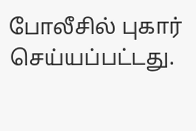போலீசில் புகார் செய்யப்பட்டது.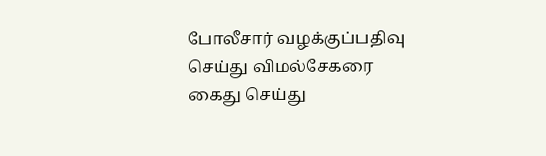போலீசார் வழக்குப்பதிவு செய்து விமல்சேகரை கைது செய்து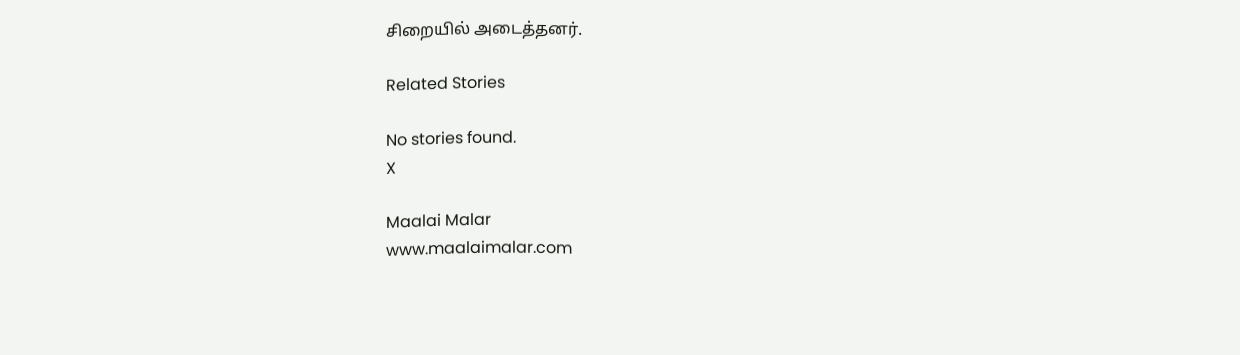சிறையில் அடைத்தனர்.

Related Stories

No stories found.
X

Maalai Malar
www.maalaimalar.com